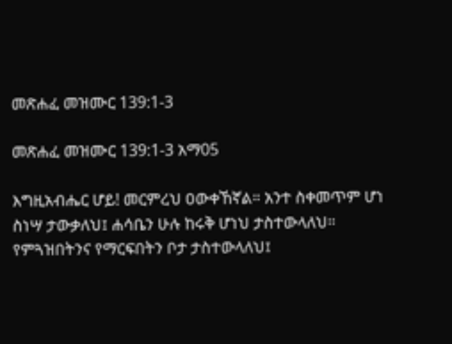መጽሐፈ መዝሙር 139:1-3

መጽሐፈ መዝሙር 139:1-3 አማ05

እግዚአብሔር ሆይ! መርምረህ ዐውቀኸኛል። አንተ ስቀመጥም ሆነ ስነሣ ታውቃለህ፤ ሐሳቤን ሁሉ ከሩቅ ሆነህ ታስተውላለህ። የምጓዝበትንና የማርፍበትን ቦታ ታስተውላለህ፤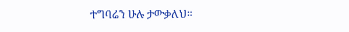ተግባሬን ሁሉ ታውቃለህ።